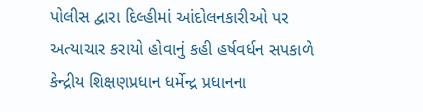પોલીસ દ્વારા દિલ્હીમાં આંદોલનકારીઓ પર અત્યાચાર કરાયો હોવાનું કહી હર્ષવર્ધન સપકાળે કેન્દ્રીય શિક્ષણપ્રધાન ધર્મેન્દ્ર પ્રધાનના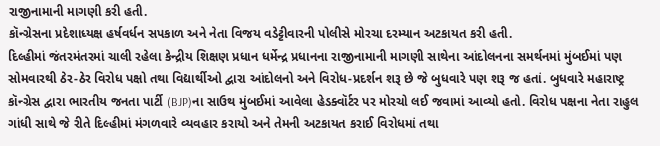રાજીનામાની માગણી કરી હતી.
કૉન્ગ્રેસના પ્રદેશાધ્યક્ષ હર્ષવર્ધન સપકાળ અને નેતા વિજય વડેટ્ટીવારની પોલીસે મોરચા દરમ્યાન અટકાયત કરી હતી.
દિલ્હીમાં જંતરમંતરમાં ચાલી રહેલા કેન્દ્રીય શિક્ષણ પ્રધાન ધર્મેન્દ્ર પ્રધાનના રાજીનામાની માગણી સાથેના આંદોલનના સમર્થનમાં મુંબઈમાં પણ સોમવારથી ઠેર-ઠેર વિરોધ પક્ષો તથા વિદ્યાર્થીઓ દ્વારા આંદોલનો અને વિરોધ-પ્રદર્શન શરૂ છે જે બુધવારે પણ શરૂ જ હતાં. બુધવારે મહારાષ્ટ્ર કૉન્ગ્રેસ દ્વારા ભારતીય જનતા પાર્ટી (BJP)ના સાઉથ મુંબઈમાં આવેલા હેડક્વૉર્ટર પર મોરચો લઈ જવામાં આવ્યો હતો. વિરોધ પક્ષના નેતા રાહુલ ગાંધી સાથે જે રીતે દિલ્હીમાં મંગળવારે વ્યવહાર કરાયો અને તેમની અટકાયત કરાઈ વિરોધમાં તથા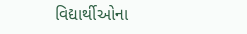વિદ્યાર્થીઓના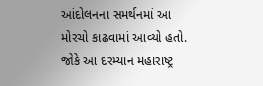આંદોલનના સમર્થનમાં આ મોરચો કાઢવામાં આવ્યો હતો. જોકે આ દરમ્યાન મહારાષ્ટ્ર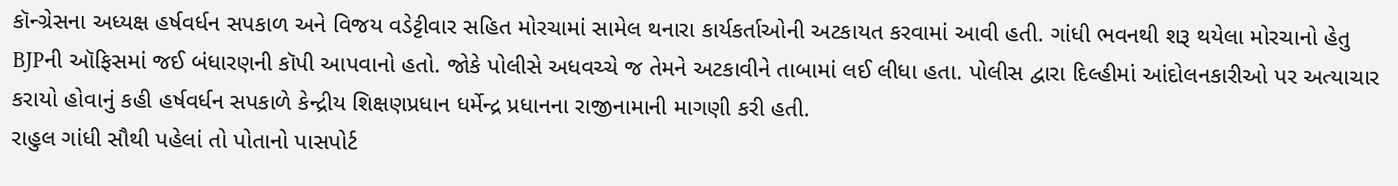કૉન્ગ્રેસના અધ્યક્ષ હર્ષવર્ધન સપકાળ અને વિજય વડેટ્ટીવાર સહિત મોરચામાં સામેલ થનારા કાર્યકર્તાઓની અટકાયત કરવામાં આવી હતી. ગાંધી ભવનથી શરૂ થયેલા મોરચાનો હેતુ BJPની ઑફિસમાં જઈ બંધારણની કૉપી આપવાનો હતો. જોકે પોલીસે અધવચ્ચે જ તેમને અટકાવીને તાબામાં લઈ લીધા હતા. પોલીસ દ્વારા દિલ્હીમાં આંદોલનકારીઓ પર અત્યાચાર કરાયો હોવાનું કહી હર્ષવર્ધન સપકાળે કેન્દ્રીય શિક્ષણપ્રધાન ધર્મેન્દ્ર પ્રધાનના રાજીનામાની માગણી કરી હતી.
રાહુલ ગાંધી સૌથી પહેલાં તો પોતાનો પાસપોર્ટ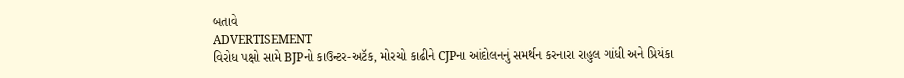બતાવે
ADVERTISEMENT
વિરોધ પક્ષો સામે BJPનો કાઉન્ટર-અટૅક, મોરચો કાઢીને CJPના આંદોલનનું સમર્થન કરનારા રાહુલ ગાંધી અને પ્રિયંકા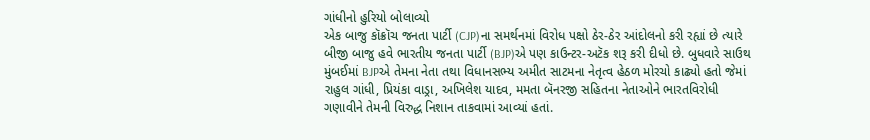ગાંધીનો હુરિયો બોલાવ્યો
એક બાજુ કૉક્રૉચ જનતા પાર્ટી (CJP)ના સમર્થનમાં વિરોધ પક્ષો ઠેર-ઠેર આંદોલનો કરી રહ્યાં છે ત્યારે બીજી બાજુ હવે ભારતીય જનતા પાર્ટી (BJP)એ પણ કાઉન્ટર-અટૅક શરૂ કરી દીધો છે. બુધવારે સાઉથ મુંબઈમાં BJPએ તેમના નેતા તથા વિધાનસભ્ય અમીત સાટમના નેતૃત્વ હેઠળ મોરચો કાઢ્યો હતો જેમાં રાહુલ ગાંધી, પ્રિયંકા વાડ્રા, અખિલેશ યાદવ, મમતા બૅનરજી સહિતના નેતાઓને ભારતવિરોધી ગણાવીને તેમની વિરુદ્ધ નિશાન તાકવામાં આવ્યાં હતાં.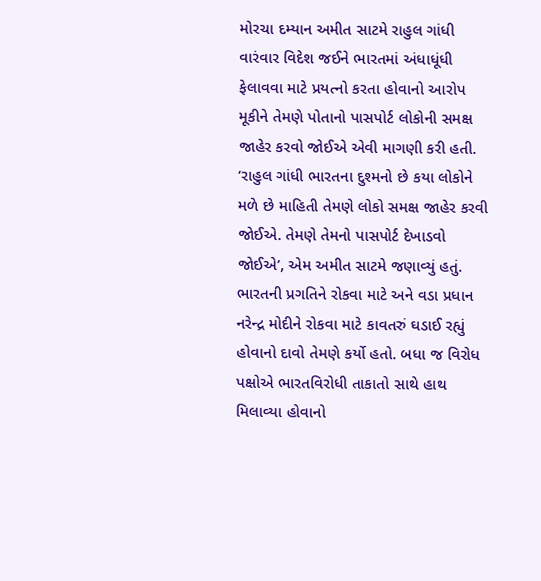મોરચા દમ્યાન અમીત સાટમે રાહુલ ગાંધી વારંવાર વિદેશ જઈને ભારતમાં અંધાધૂંધી ફેલાવવા માટે પ્રયત્નો કરતા હોવાનો આરોપ મૂકીને તેમણે પોતાનો પાસપોર્ટ લોકોની સમક્ષ જાહેર કરવો જોઈએ એવી માગણી કરી હતી. ‘રાહુલ ગાંધી ભારતના દુશ્મનો છે કયા લોકોને મળે છે માહિતી તેમણે લોકો સમક્ષ જાહેર કરવી જોઈએ. તેમણે તેમનો પાસપોર્ટ દેખાડવો જોઈએ’, એમ અમીત સાટમે જણાવ્યું હતું.
ભારતની પ્રગતિને રોકવા માટે અને વડા પ્રધાન નરેન્દ્ર મોદીને રોકવા માટે કાવતરું ઘડાઈ રહ્યું હોવાનો દાવો તેમણે કર્યો હતો. બધા જ વિરોધ પક્ષોએ ભારતવિરોધી તાકાતો સાથે હાથ મિલાવ્યા હોવાનો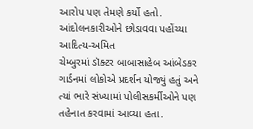આરોપ પણ તેમણે કર્યો હતો.
આંદોલનકારીઓને છોડાવવા પહોંચ્યા આદિત્ય-અમિત
ચેમ્બુરમાં ડૉક્ટર બાબાસાહેબ આંબેડકર ગાર્ડનમાં લોકોએ પ્રદર્શન યોજ્યું હતું અને ત્યાં ભારે સંખ્યામાં પોલીસકર્મીઓને પણ તહેનાત કરવામાં આવ્યા હતા.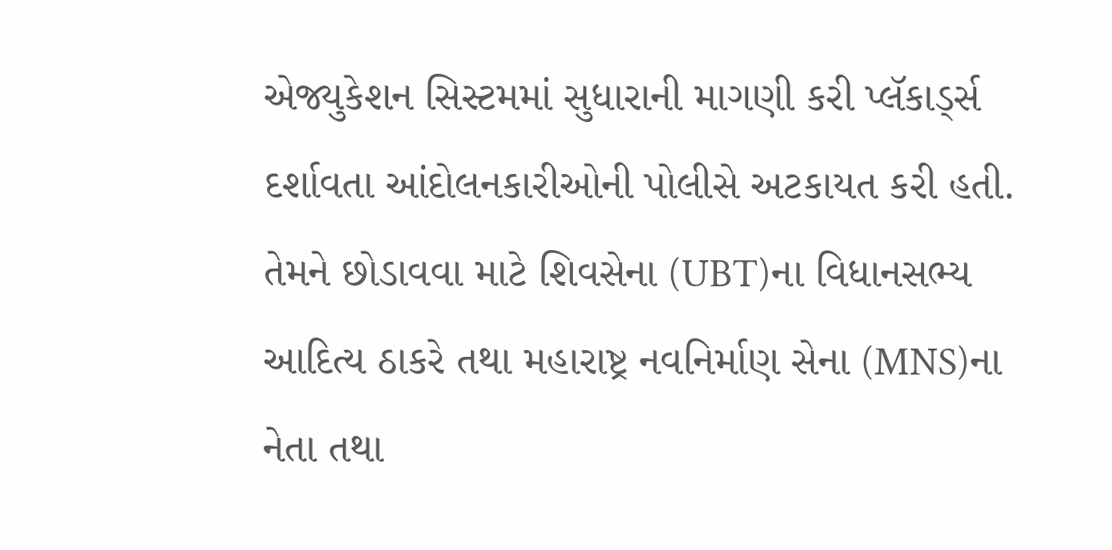એજ્યુકેશન સિસ્ટમમાં સુધારાની માગણી કરી પ્લૅકાર્ડ્સ દર્શાવતા આંદોલનકારીઓની પોલીસે અટકાયત કરી હતી. તેમને છોડાવવા માટે શિવસેના (UBT)ના વિધાનસભ્ય આદિત્ય ઠાકરે તથા મહારાષ્ટ્ર નવનિર્માણ સેના (MNS)ના નેતા તથા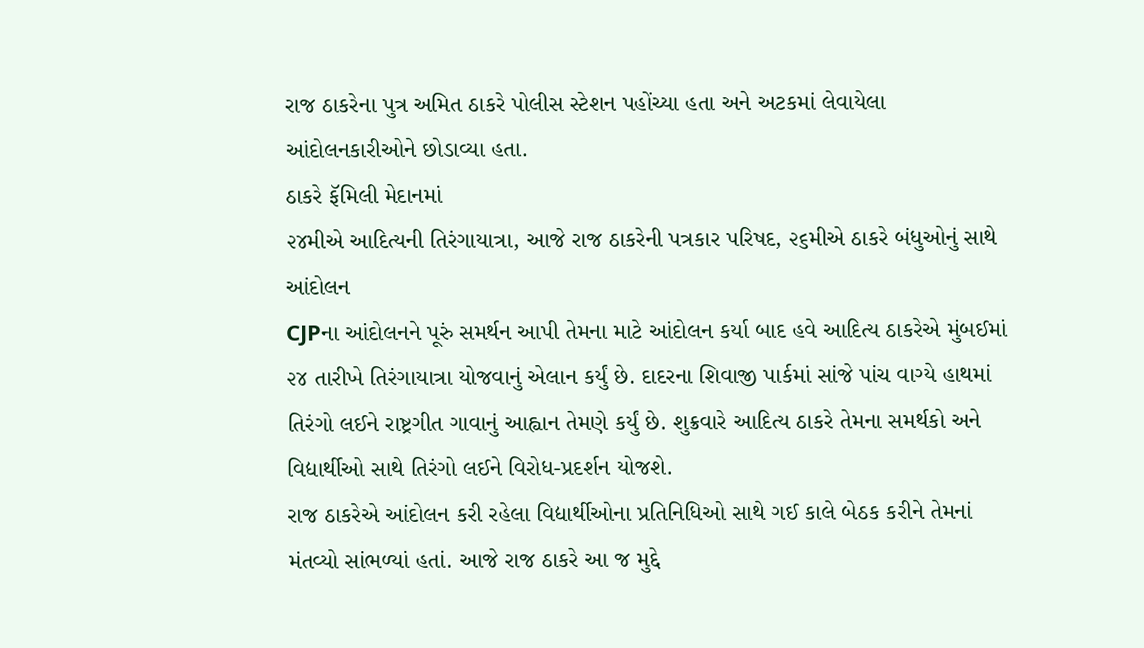રાજ ઠાકરેના પુત્ર અમિત ઠાકરે પોલીસ સ્ટેશન પહોંચ્યા હતા અને અટકમાં લેવાયેલા આંદોલનકારીઓને છોડાવ્યા હતા.
ઠાકરે ફૅમિલી મેદાનમાં
૨૪મીએ આદિત્યની તિરંગાયાત્રા, આજે રાજ ઠાકરેની પત્રકાર પરિષદ, ૨૬મીએ ઠાકરે બંધુઓનું સાથે આંદોલન
CJPના આંદોલનને પૂરું સમર્થન આપી તેમના માટે આંદોલન કર્યા બાદ હવે આદિત્ય ઠાકરેએ મુંબઈમાં ૨૪ તારીખે તિરંગાયાત્રા યોજવાનું એલાન કર્યું છે. દાદરના શિવાજી પાર્કમાં સાંજે પાંચ વાગ્યે હાથમાં તિરંગો લઈને રાષ્ટ્રગીત ગાવાનું આહ્વાન તેમણે કર્યું છે. શુક્રવારે આદિત્ય ઠાકરે તેમના સમર્થકો અને વિદ્યાર્થીઓ સાથે તિરંગો લઈને વિરોધ-પ્રદર્શન યોજશે.
રાજ ઠાકરેએ આંદોલન કરી રહેલા વિદ્યાર્થીઓના પ્રતિનિધિઓ સાથે ગઈ કાલે બેઠક કરીને તેમનાં મંતવ્યો સાંભળ્યાં હતાં. આજે રાજ ઠાકરે આ જ મુદ્દે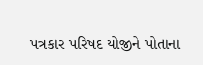પત્રકાર પરિષદ યોજીને પોતાના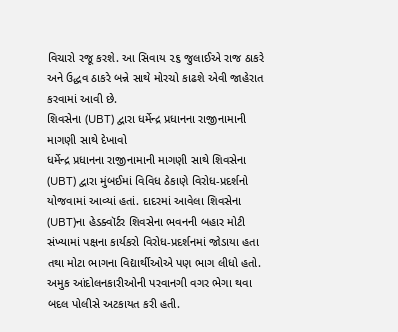વિચારો રજૂ કરશે. આ સિવાય ૨૬ જુલાઈએ રાજ ઠાકરે અને ઉદ્ધવ ઠાકરે બન્ને સાથે મોરચો કાઢશે એવી જાહેરાત કરવામાં આવી છે.
શિવસેના (UBT) દ્વારા ધર્મેન્દ્ર પ્રધાનના રાજીનામાની માગણી સાથે દેખાવો
ધર્મેન્દ્ર પ્રધાનના રાજીનામાની માગણી સાથે શિવસેના (UBT) દ્વારા મુંબઈમાં વિવિધ ઠેકાણે વિરોધ-પ્રદર્શનો યોજવામાં આવ્યાં હતાં. દાદરમાં આવેલા શિવસેના (UBT)ના હેડક્વૉર્ટર શિવસેના ભવનની બહાર મોટી સંખ્યામાં પક્ષના કાર્યકરો વિરોધ-પ્રદર્શનમાં જોડાયા હતા તથા મોટા ભાગના વિદ્યાર્થીઓએ પણ ભાગ લીધો હતો. અમુક આંદોલનકારીઓની પરવાનગી વગર ભેગા થવા બદલ પોલીસે અટકાયત કરી હતી.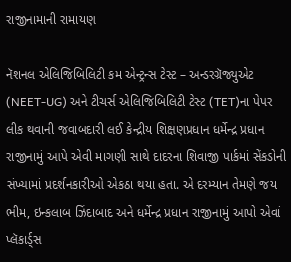રાજીનામાની રામાયણ

નૅશનલ એલિજિબિલિટી કમ એન્ટ્રન્સ ટેસ્ટ – અન્ડરગ્રૅજ્યુએટ (NEET-UG) અને ટીચર્સ એલિજિબિલિટી ટેસ્ટ (TET)ના પેપર લીક થવાની જવાબદારી લઈ કેન્દ્રીય શિક્ષણપ્રધાન ધર્મેન્દ્ર પ્રધાન રાજીનામું આપે એવી માગણી સાથે દાદરના શિવાજી પાર્કમાં સેંકડોની સંખ્યામાં પ્રદર્શનકારીઓ એકઠા થયા હતા. એ દરમ્યાન તેમણે જય ભીમ, ઇન્કલાબ ઝિંદાબાદ અને ધર્મેન્દ્ર પ્રધાન રાજીનામું આપો એવાં પ્લૅકાર્ડ્સ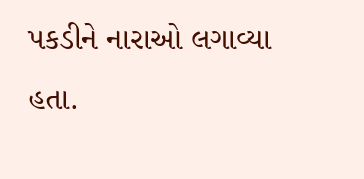પકડીને નારાઓ લગાવ્યા હતા.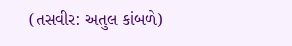(તસવીર: અતુલ કાંબળે)